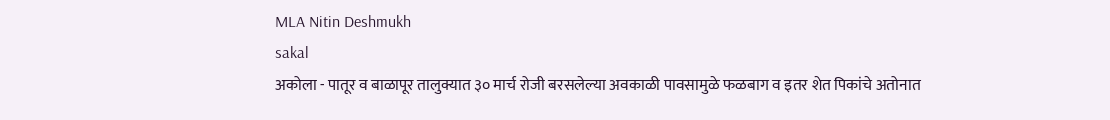MLA Nitin Deshmukh
sakal
अकोला - पातूर व बाळापूर तालुक्यात ३० मार्च रोजी बरसलेल्या अवकाळी पावसामुळे फळबाग व इतर शेत पिकांचे अतोनात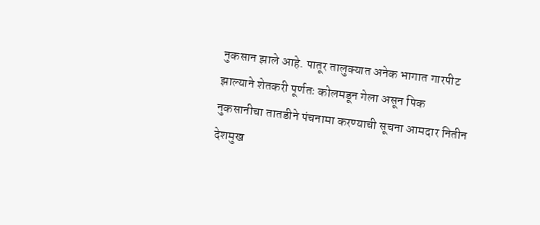नुकसान झाले आहे. पातूर तालुक्यात अनेक भागात गारपीट झाल्याने शेतकरी पूर्णतः कोलमडून गेला असून पिक नुकसानीचा तातडीने पंचनामा करण्याची सूचना आमदार नितीन देशमुख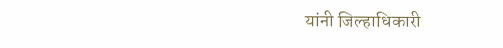यांनी जिल्हाधिकारी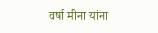वर्षा मीना यांना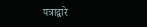पत्राद्वारे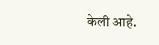केली आहे.